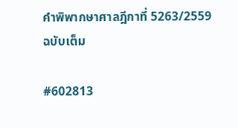คำพิพากษาศาลฎีกาที่ 5263/2559 ฉบับเต็ม

#602813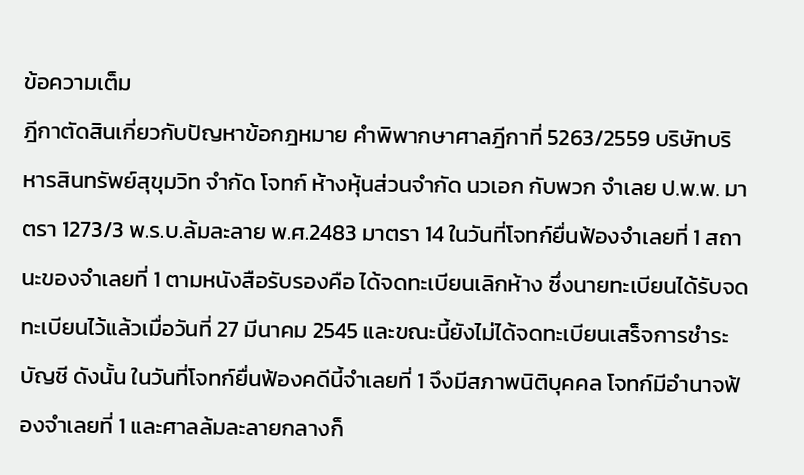ข้อความเต็ม
ฎีกาตัดสินเกี่ยวกับปัญหาข้อกฎหมาย คำพิพากษาศาลฎีกาที่ 5263/2559 บริษัทบริหารสินทรัพย์สุขุมวิท จำกัด โจทก์ ห้างหุ้นส่วนจำกัด นวเอก กับพวก จำเลย ป.พ.พ. มาตรา 1273/3 พ.ร.บ.ล้มละลาย พ.ศ.2483 มาตรา 14 ในวันที่โจทก์ยื่นฟ้องจำเลยที่ 1 สถานะของจำเลยที่ 1 ตามหนังสือรับรองคือ ได้จดทะเบียนเลิกห้าง ซึ่งนายทะเบียนได้รับจดทะเบียนไว้แล้วเมื่อวันที่ 27 มีนาคม 2545 และขณะนี้ยังไม่ได้จดทะเบียนเสร็จการชำระบัญชี ดังนั้น ในวันที่โจทก์ยื่นฟ้องคดีนี้จำเลยที่ 1 จึงมีสภาพนิติบุคคล โจทก์มีอำนาจฟ้องจำเลยที่ 1 และศาลล้มละลายกลางก็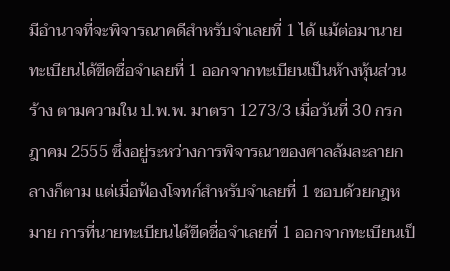มีอำนาจที่จะพิจารณาคดีสำหรับจำเลยที่ 1 ได้ แม้ต่อมานายทะเบียนได้ขีดชื่อจำเลยที่ 1 ออกจากทะเบียนเป็นห้างหุ้นส่วนร้าง ตามความใน ป.พ.พ. มาตรา 1273/3 เมื่อวันที่ 30 กรกฎาคม 2555 ซึ่งอยู่ระหว่างการพิจารณาของศาลล้มละลายกลางก็ตาม แต่เมื่อฟ้องโจทก์สำหรับจำเลยที่ 1 ชอบด้วยกฎหมาย การที่นายทะเบียนได้ขีดชื่อจำเลยที่ 1 ออกจากทะเบียนเป็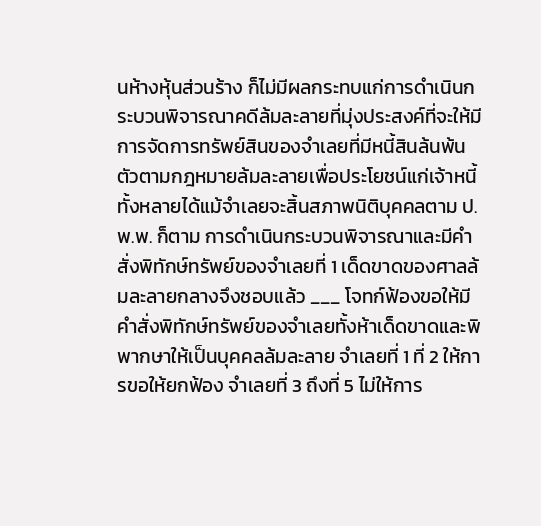นห้างหุ้นส่วนร้าง ก็ไม่มีผลกระทบแก่การดำเนินกระบวนพิจารณาคดีล้มละลายที่มุ่งประสงค์ที่จะให้มีการจัดการทรัพย์สินของจำเลยที่มีหนี้สินล้นพ้นตัวตามกฎหมายล้มละลายเพื่อประโยชน์แก่เจ้าหนี้ทั้งหลายได้แม้จำเลยจะสิ้นสภาพนิติบุคคลตาม ป.พ.พ. ก็ตาม การดำเนินกระบวนพิจารณาและมีคำสั่งพิทักษ์ทรัพย์ของจำเลยที่ 1 เด็ดขาดของศาลล้มละลายกลางจึงชอบแล้ว ___ โจทก์ฟ้องขอให้มีคำสั่งพิทักษ์ทรัพย์ของจำเลยทั้งห้าเด็ดขาดและพิพากษาให้เป็นบุคคลล้มละลาย จำเลยที่ 1 ที่ 2 ให้การขอให้ยกฟ้อง จำเลยที่ 3 ถึงที่ 5 ไม่ให้การ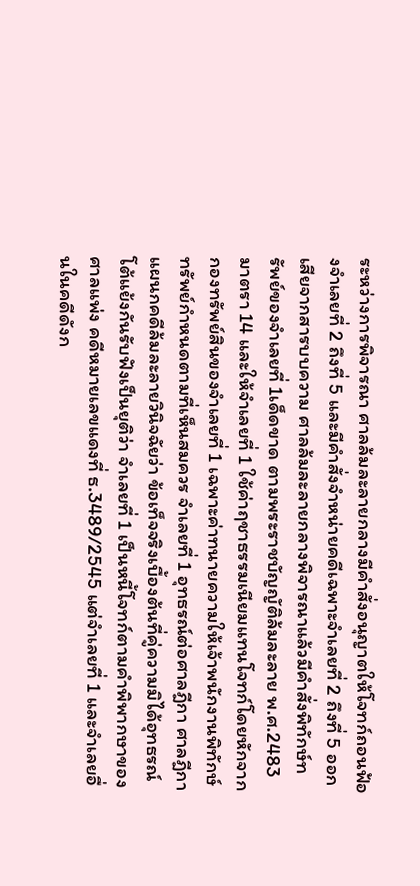ระหว่างการพิจารณา ศาลล้มละลายกลางมีคำสั่งอนุญาตให้โจทก์ถอนฟ้องจำเลยที่ 2 ถึงที่ 5 และมีคำสั่งจำหน่ายคดีเฉพาะจำเลยที่ 2 ถึงที่ 5 ออกเสียจากสารบบความ ศาลล้มละลายกลางพิจารณาแล้วมีคำสั่งพิทักษ์ทรัพย์ของจำเลยที่ 1เด็ดขาด ตามพระราชบัญญัติล้มละลาย พ.ศ.2483 มาตรา 14 และให้จำเลยที่ 1 ใช้ค่าฤชาธรรมเนียมแทนโจทก์โดยหักจากกองทรัพย์สินของจำเลยที่ 1 เฉพาะค่าทนายความให้เจ้าพนักงานพิทักษ์ทรัพย์กำหนดตามที่เห็นสมควร จำเลยที่ 1 อุทธรณ์ต่อศาลฎีกา ศาลฎีกาแผนกคดีล้มละลายวินิจฉัยว่า ข้อเท็จจริงเบื้องต้นที่คู่ความมิได้อุทธรณ์โต้แย้งกันรับฟังเป็นยุติว่า จำเลยที่ 1 เป็นหนี้โจทก์ตามคำพิพากษาของศาลแพ่ง คดีหมายเลขแดงที่ ธ.3489/2545 แต่จำเลยที่ 1 และจำเลยอื่นในคดีดังก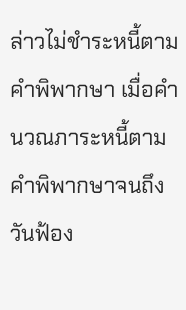ล่าวไม่ชำระหนี้ตามคำพิพากษา เมื่อคำนวณภาระหนี้ตามคำพิพากษาจนถึงวันฟ้อง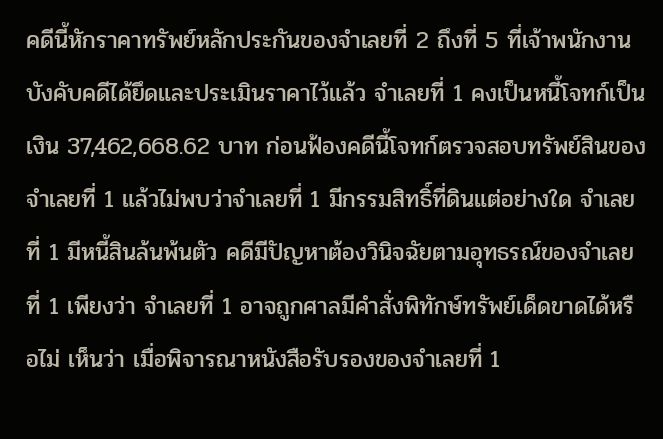คดีนี้หักราคาทรัพย์หลักประกันของจำเลยที่ 2 ถึงที่ 5 ที่เจ้าพนักงานบังคับคดีได้ยึดและประเมินราคาไว้แล้ว จำเลยที่ 1 คงเป็นหนี้โจทก์เป็นเงิน 37,462,668.62 บาท ก่อนฟ้องคดีนี้โจทก์ตรวจสอบทรัพย์สินของจำเลยที่ 1 แล้วไม่พบว่าจำเลยที่ 1 มีกรรมสิทธิ์ที่ดินแต่อย่างใด จำเลยที่ 1 มีหนี้สินล้นพ้นตัว คดีมีปัญหาต้องวินิจฉัยตามอุทธรณ์ของจำเลยที่ 1 เพียงว่า จำเลยที่ 1 อาจถูกศาลมีคำสั่งพิทักษ์ทรัพย์เด็ดขาดได้หรือไม่ เห็นว่า เมื่อพิจารณาหนังสือรับรองของจำเลยที่ 1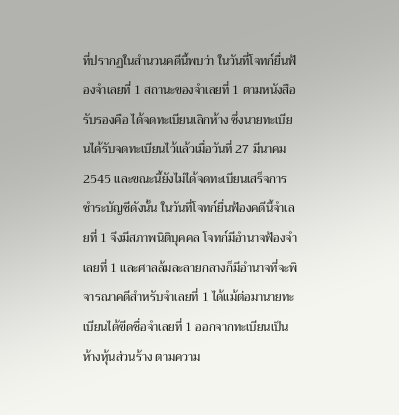ที่ปรากฏในสำนวนคดีนี้พบว่า ในวันที่โจทก์ยื่นฟ้องจำเลยที่ 1 สถานะของจำเลยที่ 1 ตามหนังสือรับรองคือ ได้จดทะเบียนเลิกห้าง ซึ่งนายทะเบียนได้รับจดทะเบียนไว้แล้วเมื่อวันที่ 27 มีนาคม 2545 และขณะนี้ยังไม่ได้จดทะเบียนเสร็จการชำระบัญชีดังนั้น ในวันที่โจทก์ยื่นฟ้องคดีนี้จำเลยที่ 1 จึงมีสภาพนิติบุคคล โจทก์มีอำนาจฟ้องจำเลยที่ 1 และศาลล้มละลายกลางก็มีอำนาจที่จะพิจารณาคดีสำหรับจำเลยที่ 1 ได้แม้ต่อมานายทะเบียนได้ขีดชื่อจำเลยที่ 1 ออกจากทะเบียนเป็นห้างหุ้นส่วนร้าง ตามความ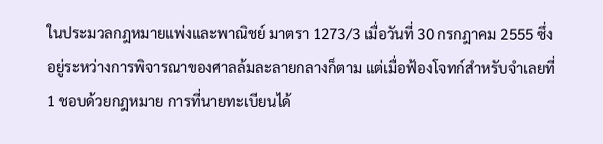ในประมวลกฎหมายแพ่งและพาณิชย์ มาตรา 1273/3 เมื่อวันที่ 30 กรกฎาคม 2555 ซึ่งอยู่ระหว่างการพิจารณาของศาลล้มละลายกลางก็ตาม แต่เมื่อฟ้องโจทก์สำหรับจำเลยที่ 1 ชอบด้วยกฎหมาย การที่นายทะเบียนได้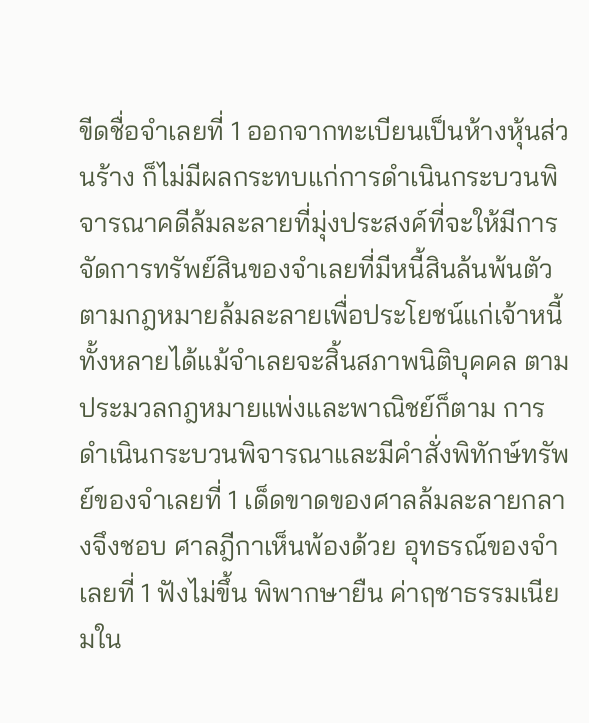ขีดชื่อจำเลยที่ 1 ออกจากทะเบียนเป็นห้างหุ้นส่วนร้าง ก็ไม่มีผลกระทบแก่การดำเนินกระบวนพิจารณาคดีล้มละลายที่มุ่งประสงค์ที่จะให้มีการจัดการทรัพย์สินของจำเลยที่มีหนี้สินล้นพ้นตัวตามกฎหมายล้มละลายเพื่อประโยชน์แก่เจ้าหนี้ทั้งหลายได้แม้จำเลยจะสิ้นสภาพนิติบุคคล ตามประมวลกฎหมายแพ่งและพาณิชย์ก็ตาม การดำเนินกระบวนพิจารณาและมีคำสั่งพิทักษ์ทรัพย์ของจำเลยที่ 1 เด็ดขาดของศาลล้มละลายกลางจึงชอบ ศาลฎีกาเห็นพ้องด้วย อุทธรณ์ของจำเลยที่ 1 ฟังไม่ขึ้น พิพากษายืน ค่าฤชาธรรมเนียมใน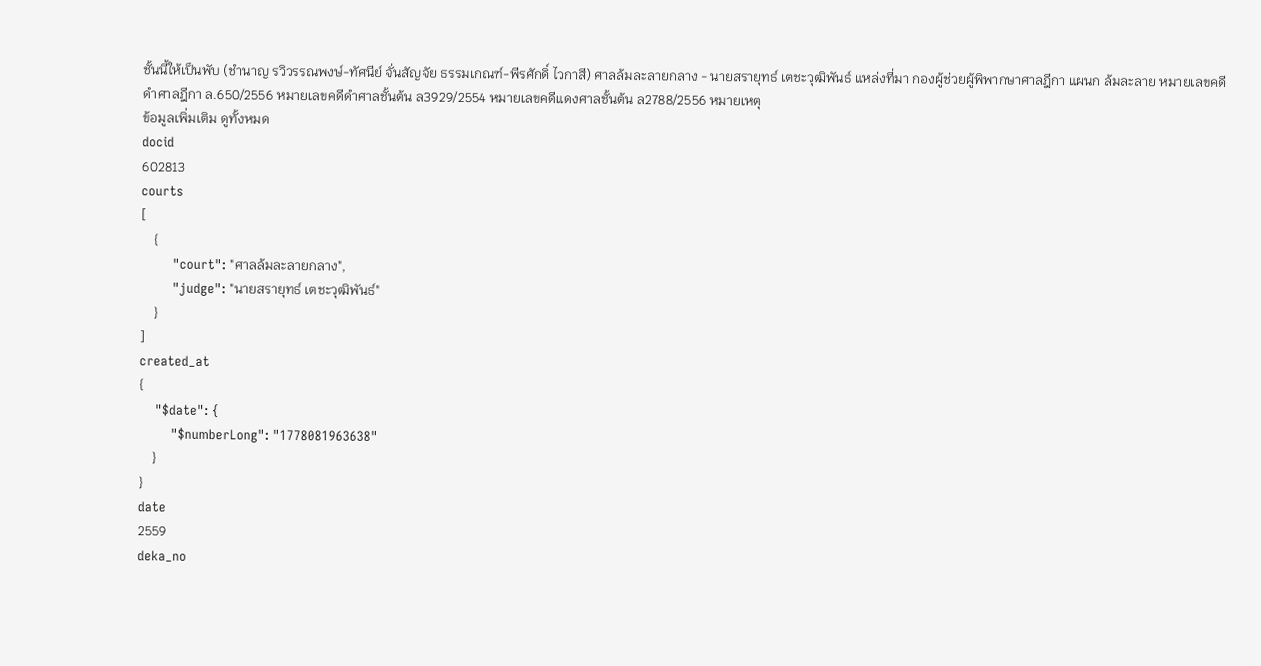ชั้นนี้ให้เป็นพับ (ชำนาญ รวิวรรณพงษ์-ทัศนีย์ จั่นสัญจัย ธรรมเกณฑ์-พีรศักดิ์ ไวกาสี) ศาลล้มละลายกลาง - นายสรายุทธ์ เตชะวุฒิพันธ์ แหล่งที่มา กองผู้ช่วยผู้พิพากษาศาลฎีกา แผนก ล้มละลาย หมายเลขคดีดำศาลฎีกา ล.650/2556 หมายเลขคดีดำศาลชั้นต้น ล3929/2554 หมายเลขคดีแดงศาลชั้นต้น ล2788/2556 หมายเหตุ
ข้อมูลเพิ่มเติม ดูทั้งหมด
docid
602813
courts
[
    {
        "court": "ศาลล้มละลายกลาง",
        "judge": "นายสรายุทธ์ เตชะวุฒิพันธ์"
    }
]
created_at
{
    "$date": {
        "$numberLong": "1778081963638"
    }
}
date
2559
deka_no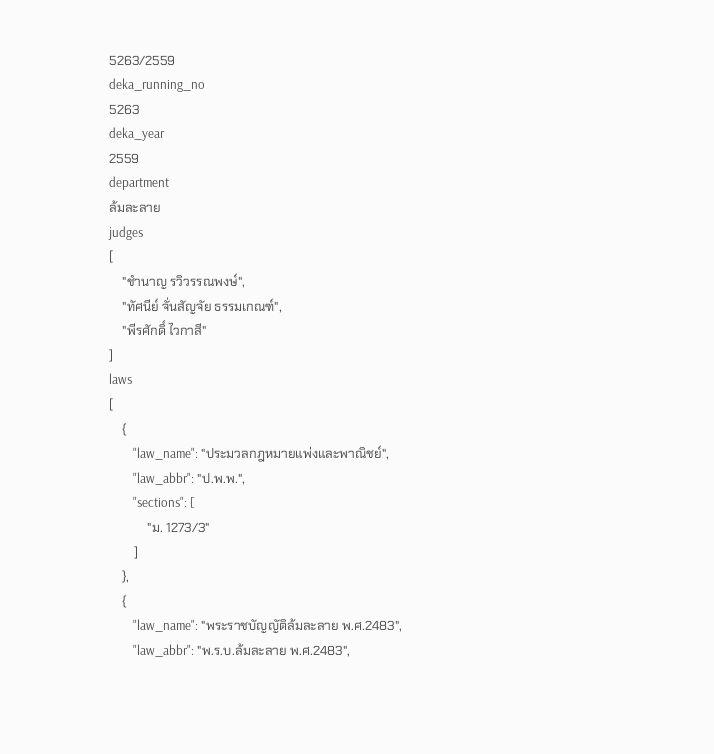5263/2559
deka_running_no
5263
deka_year
2559
department
ล้มละลาย
judges
[
    "ชำนาญ รวิวรรณพงษ์",
    "ทัศนีย์ จั่นสัญจัย ธรรมเกณฑ์",
    "พีรศักดิ์ ไวกาสี"
]
laws
[
    {
        "law_name": "ประมวลกฎหมายแพ่งและพาณิชย์",
        "law_abbr": "ป.พ.พ.",
        "sections": [
            "ม. 1273/3"
        ]
    },
    {
        "law_name": "พระราชบัญญัติล้มละลาย พ.ศ.2483",
        "law_abbr": "พ.ร.บ.ล้มละลาย พ.ศ.2483",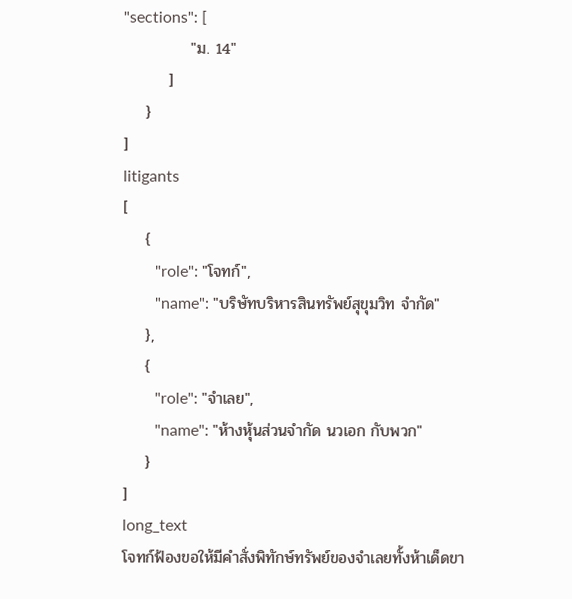"sections": [
            "ม. 14"
        ]
    }
]
litigants
[
    {
        "role": "โจทก์",
        "name": "บริษัทบริหารสินทรัพย์สุขุมวิท จำกัด"
    },
    {
        "role": "จำเลย",
        "name": "ห้างหุ้นส่วนจำกัด นวเอก กับพวก"
    }
]
long_text
โจทก์ฟ้องขอให้มีคำสั่งพิทักษ์ทรัพย์ของจำเลยทั้งห้าเด็ดขา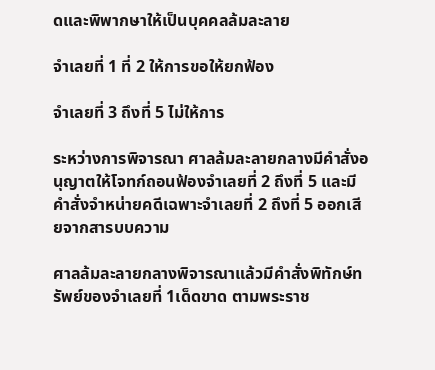ดและพิพากษาให้เป็นบุคคลล้มละลาย

จำเลยที่ 1 ที่ 2 ให้การขอให้ยกฟ้อง

จำเลยที่ 3 ถึงที่ 5 ไม่ให้การ

ระหว่างการพิจารณา ศาลล้มละลายกลางมีคำสั่งอนุญาตให้โจทก์ถอนฟ้องจำเลยที่ 2 ถึงที่ 5 และมีคำสั่งจำหน่ายคดีเฉพาะจำเลยที่ 2 ถึงที่ 5 ออกเสียจากสารบบความ

ศาลล้มละลายกลางพิจารณาแล้วมีคำสั่งพิทักษ์ทรัพย์ของจำเลยที่ 1เด็ดขาด ตามพระราช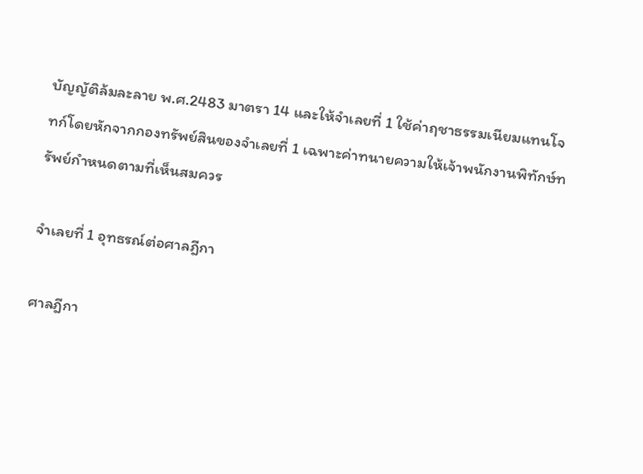บัญญัติล้มละลาย พ.ศ.2483 มาตรา 14 และให้จำเลยที่ 1 ใช้ค่าฤชาธรรมเนียมแทนโจทก์โดยหักจากกองทรัพย์สินของจำเลยที่ 1 เฉพาะค่าทนายความให้เจ้าพนักงานพิทักษ์ทรัพย์กำหนดตามที่เห็นสมควร

จำเลยที่ 1 อุทธรณ์ต่อศาลฎีกา

ศาลฎีกา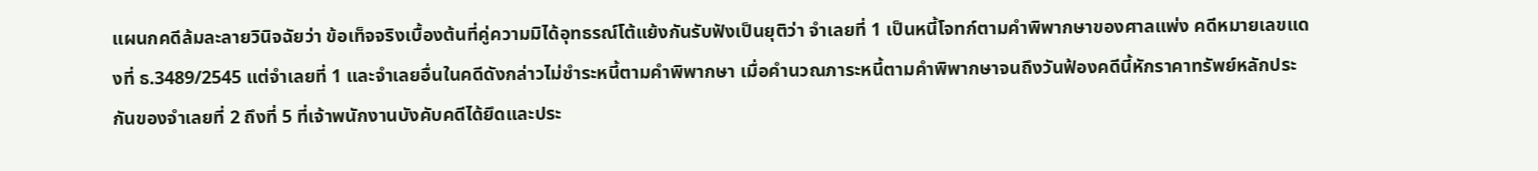แผนกคดีล้มละลายวินิจฉัยว่า ข้อเท็จจริงเบื้องต้นที่คู่ความมิได้อุทธรณ์โต้แย้งกันรับฟังเป็นยุติว่า จำเลยที่ 1 เป็นหนี้โจทก์ตามคำพิพากษาของศาลแพ่ง คดีหมายเลขแดงที่ ธ.3489/2545 แต่จำเลยที่ 1 และจำเลยอื่นในคดีดังกล่าวไม่ชำระหนี้ตามคำพิพากษา เมื่อคำนวณภาระหนี้ตามคำพิพากษาจนถึงวันฟ้องคดีนี้หักราคาทรัพย์หลักประกันของจำเลยที่ 2 ถึงที่ 5 ที่เจ้าพนักงานบังคับคดีได้ยึดและประ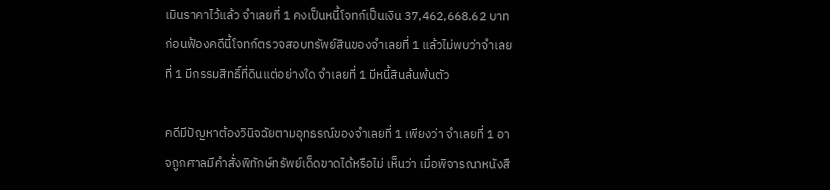เมินราคาไว้แล้ว จำเลยที่ 1 คงเป็นหนี้โจทก์เป็นเงิน 37,462,668.62 บาท ก่อนฟ้องคดีนี้โจทก์ตรวจสอบทรัพย์สินของจำเลยที่ 1 แล้วไม่พบว่าจำเลยที่ 1 มีกรรมสิทธิ์ที่ดินแต่อย่างใด จำเลยที่ 1 มีหนี้สินล้นพ้นตัว

คดีมีปัญหาต้องวินิจฉัยตามอุทธรณ์ของจำเลยที่ 1 เพียงว่า จำเลยที่ 1 อาจถูกศาลมีคำสั่งพิทักษ์ทรัพย์เด็ดขาดได้หรือไม่ เห็นว่า เมื่อพิจารณาหนังสื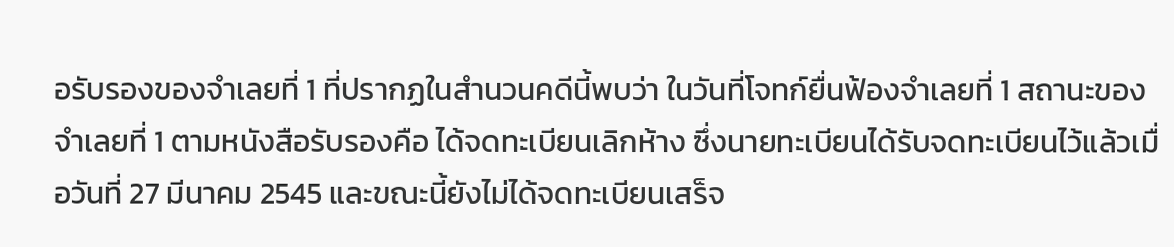อรับรองของจำเลยที่ 1 ที่ปรากฏในสำนวนคดีนี้พบว่า ในวันที่โจทก์ยื่นฟ้องจำเลยที่ 1 สถานะของจำเลยที่ 1 ตามหนังสือรับรองคือ ได้จดทะเบียนเลิกห้าง ซึ่งนายทะเบียนได้รับจดทะเบียนไว้แล้วเมื่อวันที่ 27 มีนาคม 2545 และขณะนี้ยังไม่ได้จดทะเบียนเสร็จ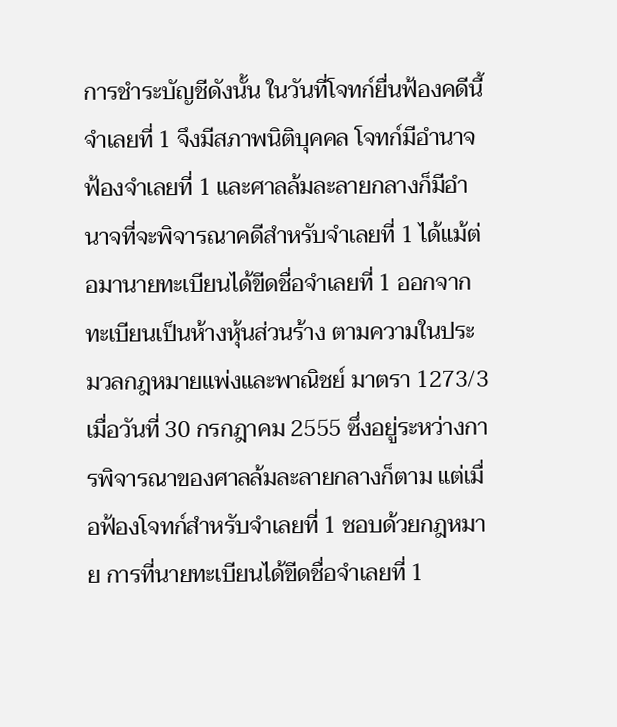การชำระบัญชีดังนั้น ในวันที่โจทก์ยื่นฟ้องคดีนี้จำเลยที่ 1 จึงมีสภาพนิติบุคคล โจทก์มีอำนาจฟ้องจำเลยที่ 1 และศาลล้มละลายกลางก็มีอำนาจที่จะพิจารณาคดีสำหรับจำเลยที่ 1 ได้แม้ต่อมานายทะเบียนได้ขีดชื่อจำเลยที่ 1 ออกจากทะเบียนเป็นห้างหุ้นส่วนร้าง ตามความในประมวลกฎหมายแพ่งและพาณิชย์ มาตรา 1273/3 เมื่อวันที่ 30 กรกฎาคม 2555 ซึ่งอยู่ระหว่างการพิจารณาของศาลล้มละลายกลางก็ตาม แต่เมื่อฟ้องโจทก์สำหรับจำเลยที่ 1 ชอบด้วยกฎหมาย การที่นายทะเบียนได้ขีดชื่อจำเลยที่ 1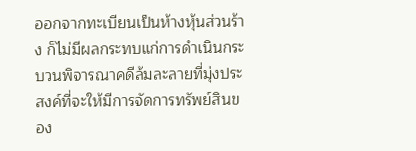ออกจากทะเบียนเป็นห้างหุ้นส่วนร้าง ก็ไม่มีผลกระทบแก่การดำเนินกระบวนพิจารณาคดีล้มละลายที่มุ่งประสงค์ที่จะให้มีการจัดการทรัพย์สินของ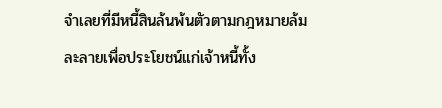จำเลยที่มีหนี้สินล้นพ้นตัวตามกฎหมายล้มละลายเพื่อประโยชน์แก่เจ้าหนี้ทั้ง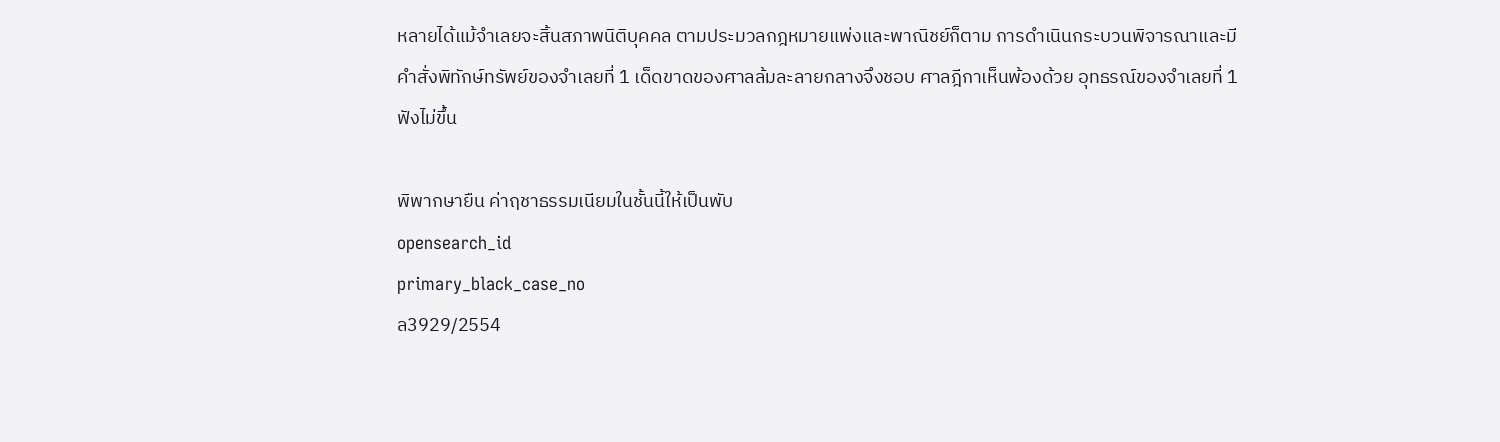หลายได้แม้จำเลยจะสิ้นสภาพนิติบุคคล ตามประมวลกฎหมายแพ่งและพาณิชย์ก็ตาม การดำเนินกระบวนพิจารณาและมีคำสั่งพิทักษ์ทรัพย์ของจำเลยที่ 1 เด็ดขาดของศาลล้มละลายกลางจึงชอบ ศาลฎีกาเห็นพ้องด้วย อุทธรณ์ของจำเลยที่ 1 ฟังไม่ขึ้น

พิพากษายืน ค่าฤชาธรรมเนียมในชั้นนี้ให้เป็นพับ
opensearch_id
primary_black_case_no
ล3929/2554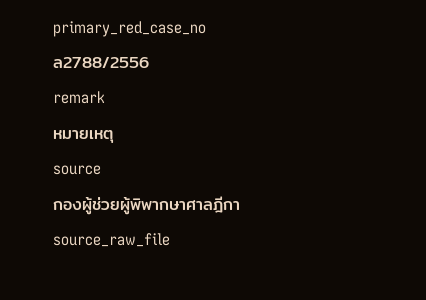primary_red_case_no
ล2788/2556
remark
หมายเหตุ
source
กองผู้ช่วยผู้พิพากษาศาลฎีกา
source_raw_file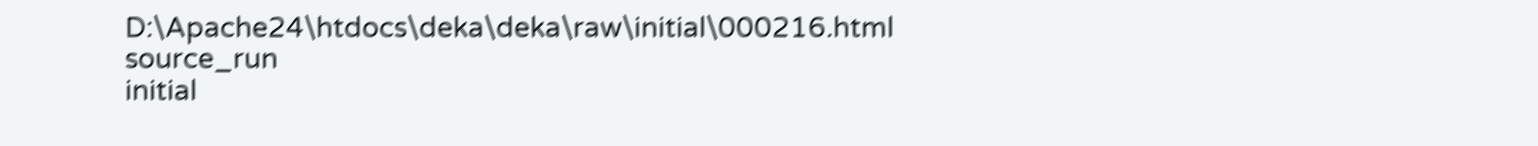D:\Apache24\htdocs\deka\deka\raw\initial\000216.html
source_run
initial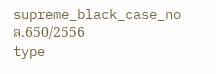supreme_black_case_no
ล.650/2556
type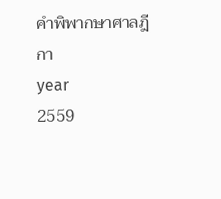คำพิพากษาศาลฎีกา
year
2559